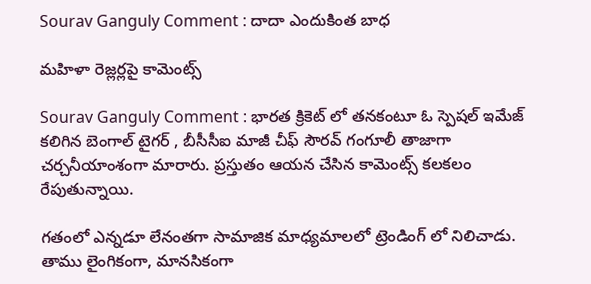Sourav Ganguly Comment : దాదా ఎందుకింత బాధ

మ‌హిళా రెజ్ల‌ర్ల‌పై కామెంట్స్

Sourav Ganguly Comment : భార‌త క్రికెట్ లో త‌న‌కంటూ ఓ స్పెష‌ల్ ఇమేజ్ క‌లిగిన బెంగాల్ టైగ‌ర్ , బీసీసీఐ మాజీ చీఫ్ సౌర‌వ్ గంగూలీ తాజాగా చ‌ర్చ‌నీయాంశంగా మారారు. ప్ర‌స్తుతం ఆయ‌న చేసిన కామెంట్స్ క‌ల‌క‌లం రేపుతున్నాయి.

గ‌తంలో ఎన్న‌డూ లేనంత‌గా సామాజిక మాధ్య‌మాల‌లో ట్రెండింగ్ లో నిలిచాడు. తాము లైంగికంగా, మాన‌సికంగా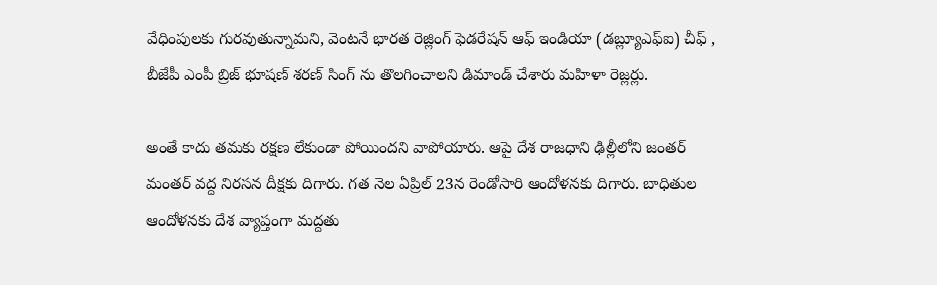వేధింపుల‌కు గుర‌వుతున్నామ‌ని, వెంట‌నే భార‌త రెజ్లింగ్ ఫెడ‌రేష‌న్ ఆఫ్ ఇండియా (డ‌బ్ల్యూఎఫ్ఐ) చీఫ్ , బీజేపీ ఎంపీ బ్రిజ్ భూష‌ణ్ శ‌ర‌ణ్ సింగ్ ను తొల‌గించాల‌ని డిమాండ్ చేశారు మ‌హిళా రెజ్ల‌ర్లు.

అంతే కాదు త‌మ‌కు ర‌క్ష‌ణ లేకుండా పోయింద‌ని వాపోయారు. ఆపై దేశ రాజ‌ధాని ఢిల్లీలోని జంతర్ మంత‌ర్ వ‌ద్ద నిర‌స‌న దీక్ష‌కు దిగారు. గ‌త నెల ఏప్రిల్ 23న రెండోసారి ఆందోళ‌న‌కు దిగారు. బాధితుల ఆందోళ‌న‌కు దేశ వ్యాప్తంగా మ‌ద్ద‌తు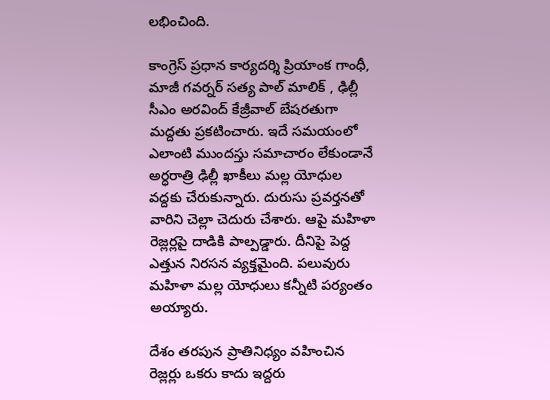ల‌భించింది.

కాంగ్రెస్ ప్ర‌ధాన కార్య‌ద‌ర్శి ప్రియాంక గాంధీ, మాజీ గ‌వ‌ర్న‌ర్ స‌త్య పాల్ మాలిక్ , ఢిల్లీ సీఎం అర‌వింద్ కేజ్రీవాల్ బేష‌ర‌తుగా మ‌ద్ద‌తు ప్ర‌క‌టించారు. ఇదే స‌మ‌యంలో ఎలాంటి ముంద‌స్తు స‌మాచారం లేకుండానే అర్ధ‌రాత్రి ఢిల్లీ ఖాకీలు మ‌ల్ల యోధుల వ‌ద్ద‌కు చేరుకున్నారు. దురుసు ప్ర‌వ‌ర్త‌న‌తో వారిని చెల్లా చెదురు చేశారు. ఆపై మ‌హిళా రెజ్ల‌ర్ల‌పై దాడికి పాల్ప‌డ్డారు. దీనిపై పెద్ద ఎత్తున నిర‌స‌న వ్య‌క్త‌మైంది. ప‌లువురు మ‌హిళా మ‌ల్ల యోధులు క‌న్నీటి ప‌ర్యంతం అయ్యారు.

దేశం త‌ర‌పున ప్రాతినిధ్యం వ‌హించిన రెజ్ల‌ర్లు ఒక‌రు కాదు ఇద్ద‌రు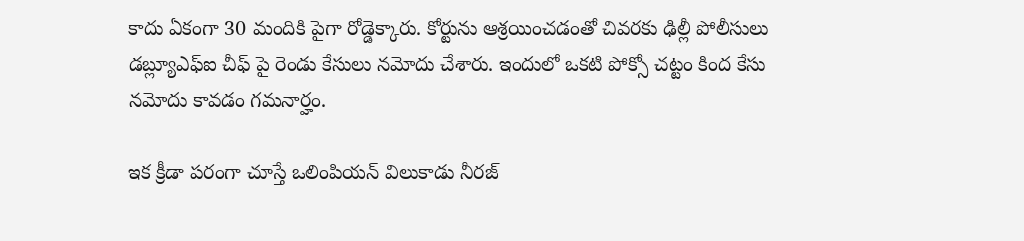కాదు ఏకంగా 30 మందికి పైగా రోడ్డెక్కారు. కోర్టును ఆశ్ర‌యించ‌డంతో చివ‌ర‌కు ఢిల్లీ పోలీసులు డ‌బ్ల్యూఎఫ్ఐ చీఫ్ పై రెండు కేసులు న‌మోదు చేశారు. ఇందులో ఒక‌టి పోక్సో చ‌ట్టం కింద కేసు న‌మోదు కావ‌డం గ‌మ‌నార్హం.

ఇక క్రీడా ప‌రంగా చూస్తే ఒలింపియ‌న్ విలుకాడు నీర‌జ్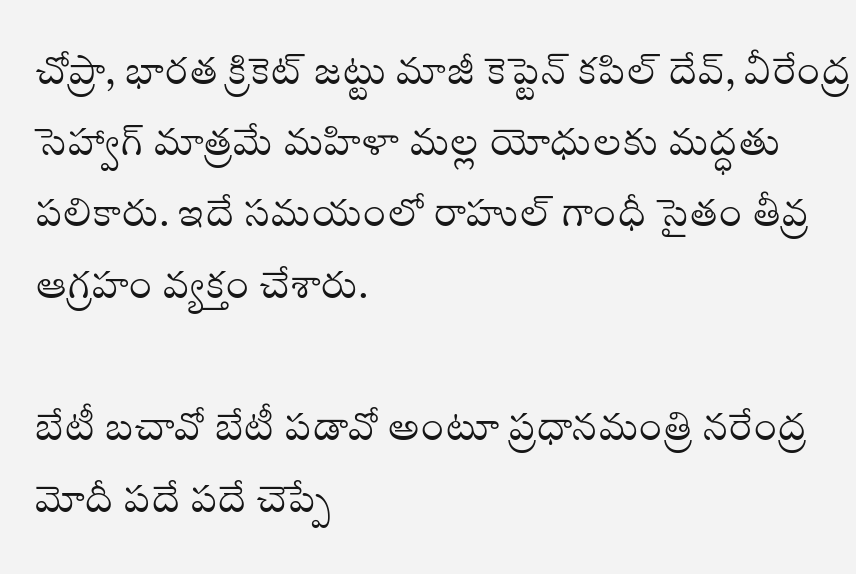చోప్రా, భార‌త క్రికెట్ జ‌ట్టు మాజీ కెప్టెన్ క‌పిల్ దేవ్, వీరేంద్ర సెహ్వాగ్ మాత్ర‌మే మ‌హిళా మ‌ల్ల యోధుల‌కు మ‌ద్ధ‌తు ప‌లికారు. ఇదే స‌మ‌యంలో రాహుల్ గాంధీ సైతం తీవ్ర ఆగ్ర‌హం వ్య‌క్తం చేశారు.

బేటీ బ‌చావో బేటీ ప‌డావో అంటూ ప్ర‌ధాన‌మంత్రి న‌రేంద్ర మోదీ ప‌దే ప‌దే చెప్పే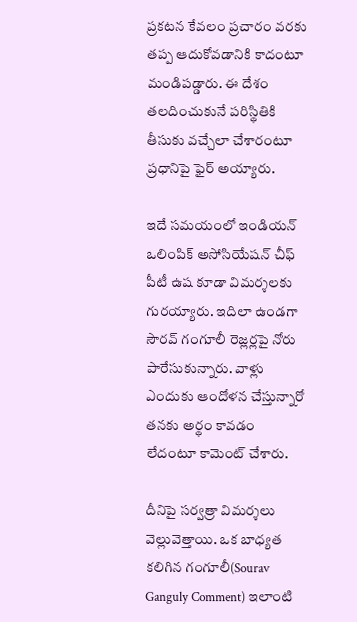ప్ర‌క‌ట‌న కేవ‌లం ప్ర‌చారం వ‌ర‌కు త‌ప్ప ఆదుకోవ‌డానికి కాదంటూ మండిప‌డ్డారు. ఈ దేశం త‌ల‌దించుకునే ప‌రిస్థితికి తీసుకు వ‌చ్చేలా చేశారంటూ ప్ర‌ధానిపై ఫైర్ అయ్యారు.

ఇదే స‌మ‌యంలో ఇండియ‌న్ ఒలింపిక్ అసోసియేష‌న్ చీఫ్ పీటీ ఉష కూడా విమ‌ర్శ‌ల‌కు గుర‌య్యారు. ఇదిలా ఉండ‌గా సౌర‌వ్ గంగూలీ రెజ్ల‌ర్ల‌పై నోరు పారేసుకున్నారు. వాళ్లు ఎందుకు ఆందోళ‌న చేస్తున్నారో త‌న‌కు అర్థం కావ‌డం లేదంటూ కామెంట్ చేశారు.

దీనిపై స‌ర్వ‌త్రా విమ‌ర్శ‌లు వెల్లువెత్తాయి. ఒక బాధ్య‌త క‌లిగిన గంగూలీ(Sourav Ganguly Comment) ఇలాంటి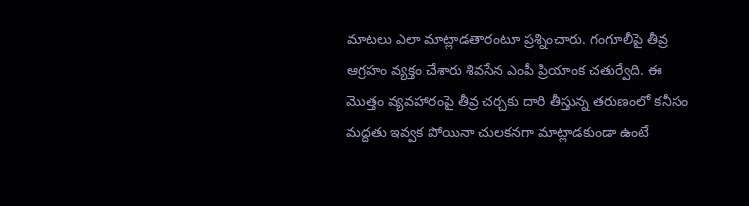మాట‌లు ఎలా మాట్లాడతారంటూ ప్ర‌శ్నించారు. గంగూలీపై తీవ్ర ఆగ్ర‌హం వ్య‌క్తం చేశారు శివ‌సేన ఎంపీ ప్రియాంక చతుర్వేది. ఈ మొత్తం వ్య‌వ‌హారంపై తీవ్ర చ‌ర్చ‌కు దారి తీస్తున్న త‌రుణంలో క‌నీసం మ‌ద్ద‌తు ఇవ్వ‌క పోయినా చుల‌క‌న‌గా మాట్లాడకుండా ఉంటే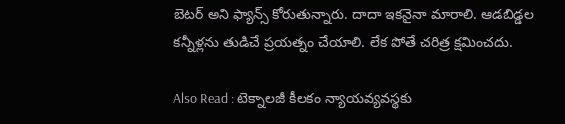బెట‌ర్ అని ఫ్యాన్స్ కోరుతున్నారు. దాదా ఇక‌నైనా మారాలి. ఆడ‌బిడ్డ‌ల క‌న్నీళ్ల‌ను తుడిచే ప్ర‌య‌త్నం చేయాలి. లేక పోతే చ‌రిత్ర క్ష‌మించ‌దు.

Also Read : టెక్నాల‌జీ కీల‌కం న్యాయ‌వ్య‌వ‌స్థ‌కు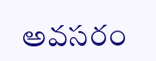అవ‌స‌రం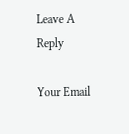Leave A Reply

Your Email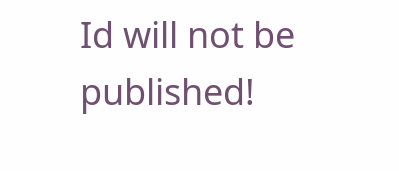Id will not be published!